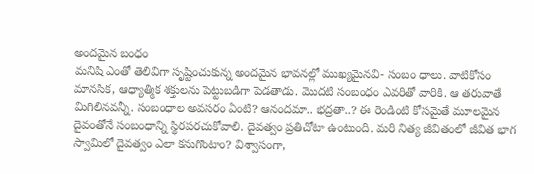అందమైన బంధం
మనిషి ఎంతో తెలివిగా సృష్టించుకున్న అందమైన భావనల్లో ముఖ్యమైనవి- సంబం ధాలు. వాటికోసం మానసిక, ఆధ్యాత్మిక శక్తులను పెట్టుబడిగా పెడతాడు. మొదటి సంబంధం ఎవరితో వారికి. ఆ తరువాతే మిగిలినవన్నీ. సంబంధాల అవసరం ఏంటి? ఆనందమా.. భద్రతా..? ఈ రెండింటి కోసమైతే మూలమైన దైవంతోనే సంబంధాన్ని స్థిరపరచుకోవాలి. దైవత్వం ప్రతిచోటా ఉంటుంది. మరి నిత్య జీవితంలో జీవిత భాగ స్వామిలో దైవత్వం ఎలా కనుగొంటాం? విశ్వాసంగా,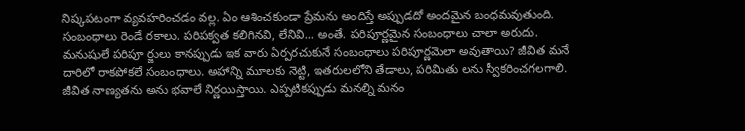నిష్కపటంగా వ్యవహరించడం వల్ల. ఏం ఆశించకుండా ప్రేమను అందిస్తే అప్పుడదో అందమైన బంధమవుతుంది. సంబంధాలు రెండే రకాలు. పరిపక్వత కలిగినవి, లేనివి... అంతే. పరిపూర్ణమైన సంబంధాలు చాలా అరుదు. మనుషులే పరిపూ ర్జులు కానప్పుడు ఇక వారు ఏర్పరచుకునే సంబంధాలు పరిపూర్ణమెలా అవుతాయి? జీవిత మనే దారిలో రాకపోకలే సంబంధాలు. అహాన్ని మూలకు నెట్టి, ఇతరులలోని తేడాలు, పరిమితు లను స్వీకరించగలగాలి. జీవిత నాణ్యతను అను భవాలే నిర్ణయిస్తాయి. ఎప్పటికప్పుడు మనల్ని మనం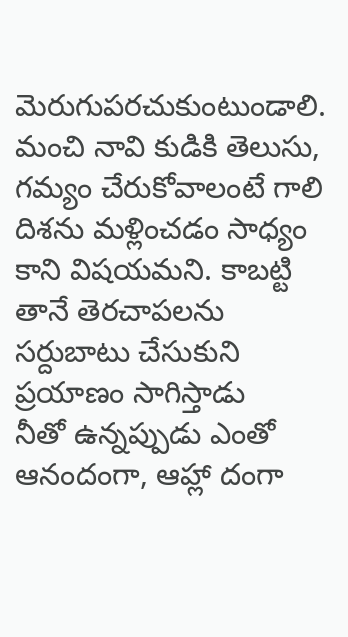మెరుగుపరచుకుంటుండాలి. మంచి నావి కుడికి తెలుసు, గమ్యం చేరుకోవాలంటే గాలి దిశను మళ్లించడం సాధ్యం కాని విషయమని. కాబట్టి తానే తెరచాపలను సర్దుబాటు చేసుకుని ప్రయాణం సాగిస్తాడు
నీతో ఉన్నప్పుడు ఎంతో ఆనందంగా, ఆహ్లా దంగా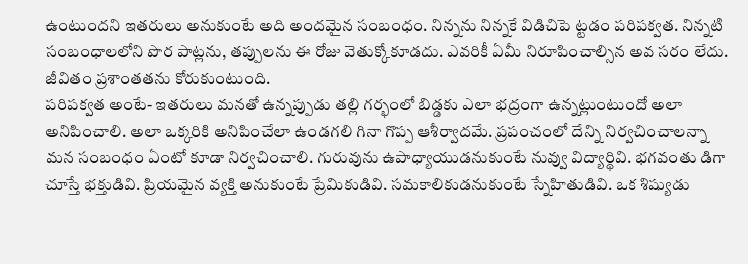ఉంటుందని ఇతరులు అనుకుంటే అది అందమైన సంబంధం. నిన్నను నిన్నకే విడిచిపె ట్టడం పరిపక్వత. నిన్నటి సంబంధాలలోని పొర పాట్లను, తప్పులను ఈ రోజు వెతుక్కోకూడదు. ఎవరికీ ఏమీ నిరూపించాల్సిన అవ సరం లేదు. జీవితం ప్రశాంతతను కోరుకుంటుంది.
పరిపక్వత అంటే- ఇతరులు మనతో ఉన్నప్పుడు తల్లి గర్భంలో బిడ్డకు ఎలా భద్రంగా ఉన్నట్లుంటుందో అలా అనిపించాలి. అలా ఒక్కరికి అనిపించేలా ఉండగలి గినా గొప్ప ఆశీర్వాదమే. ప్రపంచంలో దేన్ని నిర్వచించాలన్నా మన సంబంధం ఏంటో కూడా నిర్వచించాలి. గురువును ఉపాధ్యాయుడనుకుంటే నువ్వు విద్యార్థివి. భగవంతు డిగా చూస్తే భక్తుడివి. ప్రియమైన వ్యక్తి అనుకుంటే ప్రేమికుడివి. సమకాలికుడనుకుంటే స్నేహితుడివి. ఒక శిష్యుడు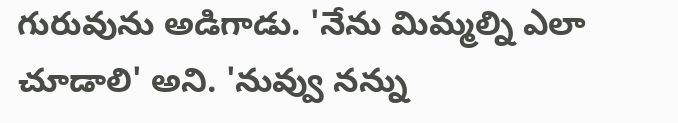గురువును అడిగాడు. 'నేను మిమ్మల్ని ఎలా చూడాలి' అని. 'నువ్వు నన్ను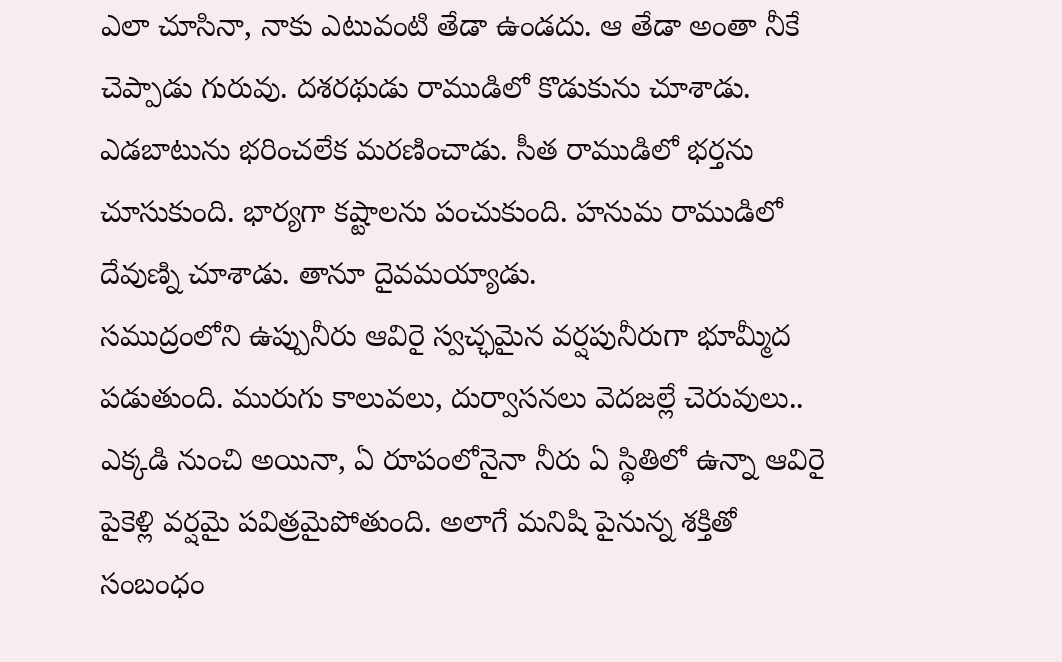ఎలా చూసినా, నాకు ఎటువంటి తేడా ఉండదు. ఆ తేడా అంతా నీకే చెప్పాడు గురువు. దశరథుడు రాముడిలో కొడుకును చూశాడు. ఎడబాటును భరించలేక మరణించాడు. సీత రాముడిలో భర్తను చూసుకుంది. భార్యగా కష్టాలను పంచుకుంది. హనుమ రాముడిలో దేవుణ్ని చూశాడు. తానూ దైవమయ్యాడు.
సముద్రంలోని ఉప్పునీరు ఆవిరై స్వచ్ఛమైన వర్షపునీరుగా భూమ్మీద పడుతుంది. మురుగు కాలువలు, దుర్వాసనలు వెదజల్లే చెరువులు.. ఎక్కడి నుంచి అయినా, ఏ రూపంలోనైనా నీరు ఏ స్థితిలో ఉన్నా ఆవిరై పైకెళ్లి వర్షమై పవిత్రమైపోతుంది. అలాగే మనిషి పైనున్న శక్తితో సంబంధం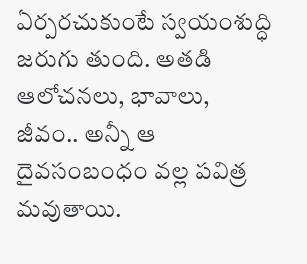ఏర్పరచుకుంటే స్వయంశుద్ధి జరుగు తుంది. అతడి ఆలోచనలు, భావాలు, జీవం.. అన్నీ ఆ దైవసంబంధం వల్ల పవిత్ర మవుతాయి.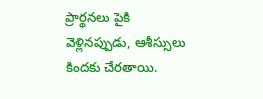ప్రార్థనలు పైకి వెళ్లినప్పుడు, ఆశీస్సులు కిందకు చేరతాయి.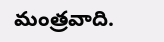మంత్రవాది.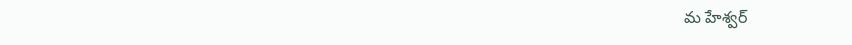మ హేశ్వర్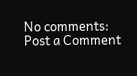No comments:
Post a Comment